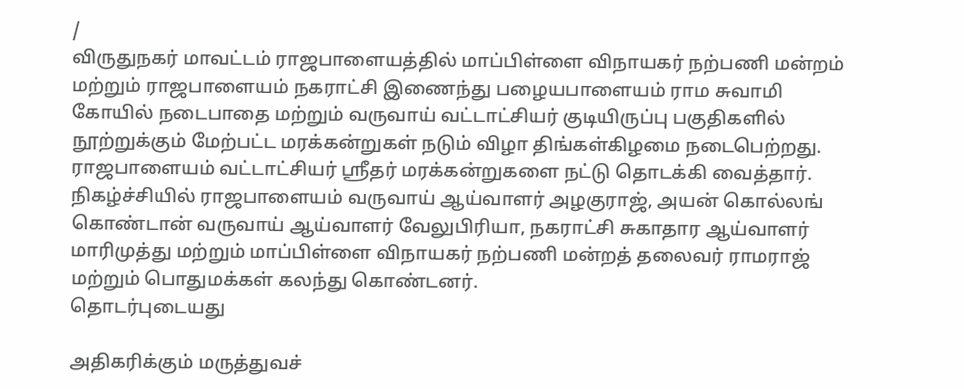/
விருதுநகர் மாவட்டம் ராஜபாளையத்தில் மாப்பிள்ளை விநாயகர் நற்பணி மன்றம் மற்றும் ராஜபாளையம் நகராட்சி இணைந்து பழையபாளையம் ராம சுவாமி கோயில் நடைபாதை மற்றும் வருவாய் வட்டாட்சியர் குடியிருப்பு பகுதிகளில் நூற்றுக்கும் மேற்பட்ட மரக்கன்றுகள் நடும் விழா திங்கள்கிழமை நடைபெற்றது.
ராஜபாளையம் வட்டாட்சியர் ஸ்ரீதர் மரக்கன்றுகளை நட்டு தொடக்கி வைத்தார். நிகழ்ச்சியில் ராஜபாளையம் வருவாய் ஆய்வாளர் அழகுராஜ், அயன் கொல்லங் கொண்டான் வருவாய் ஆய்வாளர் வேலுபிரியா, நகராட்சி சுகாதார ஆய்வாளர் மாரிமுத்து மற்றும் மாப்பிள்ளை விநாயகர் நற்பணி மன்றத் தலைவர் ராமராஜ் மற்றும் பொதுமக்கள் கலந்து கொண்டனர்.
தொடர்புடையது

அதிகரிக்கும் மருத்துவச்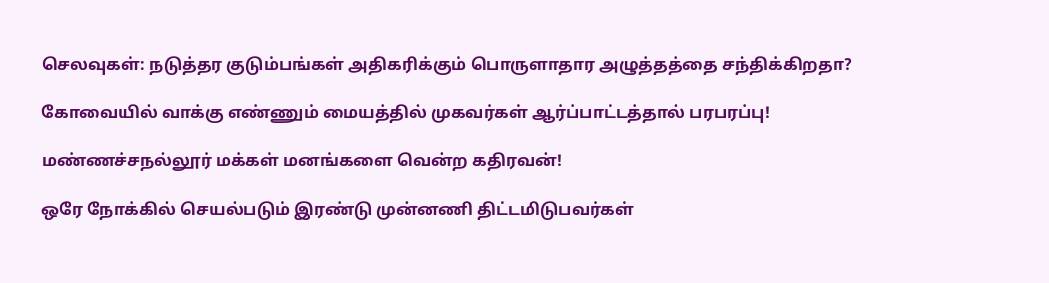செலவுகள்: நடுத்தர குடும்பங்கள் அதிகரிக்கும் பொருளாதார அழுத்தத்தை சந்திக்கிறதா?

கோவையில் வாக்கு எண்ணும் மையத்தில் முகவர்கள் ஆர்ப்பாட்டத்தால் பரபரப்பு!

மண்ணச்சநல்லூர் மக்கள் மனங்களை வென்ற கதிரவன்!

ஒரே நோக்கில் செயல்படும் இரண்டு முன்னணி திட்டமிடுபவர்கள்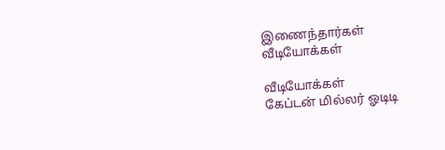இணைந்தார்கள்
வீடியோக்கள்

வீடியோக்கள்
கேப்டன் மில்லர் ஓடிடி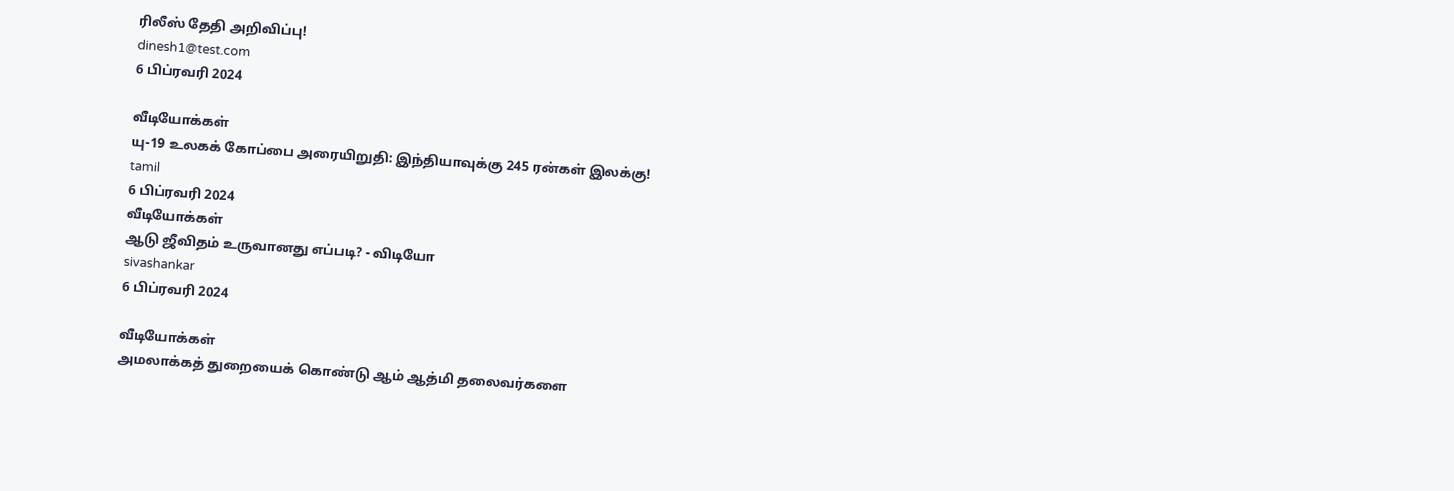ரிலீஸ் தேதி அறிவிப்பு!
dinesh1@test.com
6 பிப்ரவரி 2024

வீடியோக்கள்
யு-19 உலகக் கோப்பை அரையிறுதி: இந்தியாவுக்கு 245 ரன்கள் இலக்கு!
tamil
6 பிப்ரவரி 2024
வீடியோக்கள்
ஆடு ஜீவிதம் உருவானது எப்படி? - விடியோ
sivashankar
6 பிப்ரவரி 2024

வீடியோக்கள்
அமலாக்கத் துறையைக் கொண்டு ஆம் ஆத்மி தலைவர்களை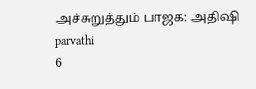அச்சுறுத்தும் பாஜக: அதிஷி
parvathi
6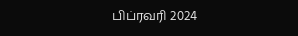பிப்ரவரி 2024